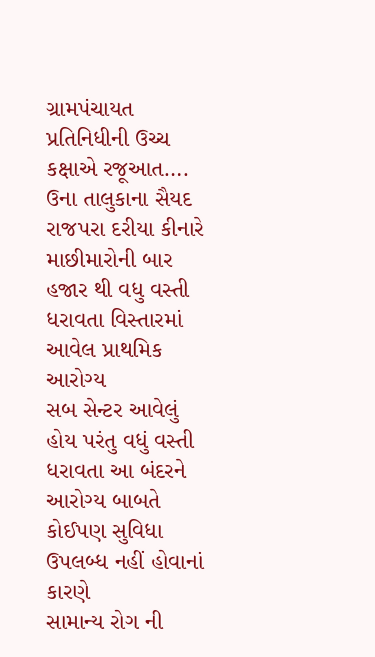ગ્રામપંચાયત પ્રતિનિધીની ઉચ્ચ કક્ષાએ રજૂઆત….
ઉના તાલુકાના સૈયદ રાજપરા દરીયા કીનારે માછીમારોની બાર હજાર થી વધુ વસ્તી ધરાવતા વિસ્તારમાં આવેલ પ્રાથમિક આરોગ્ય
સબ સેન્ટર આવેલું હોય પરંતુ વધું વસ્તી ધરાવતા આ બંદરને આરોગ્ય બાબતે કોઈપણ સુવિધા ઉપલબ્ધ નહીં હોવાનાં કારણે
સામાન્ય રોગ ની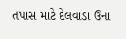તપાસ માટે દેલવાડા ઉના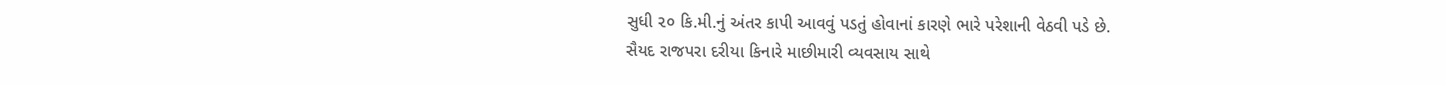સુધી ૨૦ કિ.મી.નું અંતર કાપી આવવું પડતું હોવાનાં કારણે ભારે પરેશાની વેઠવી પડે છે.
સૈયદ રાજપરા દરીયા કિનારે માછીમારી વ્યવસાય સાથે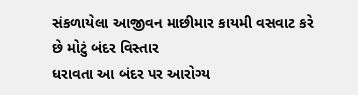સંકળાયેલા આજીવન માછીમાર કાયમી વસવાટ કરે છે મોટું બંદર વિસ્તાર
ધરાવતા આ બંદર પર આરોગ્ય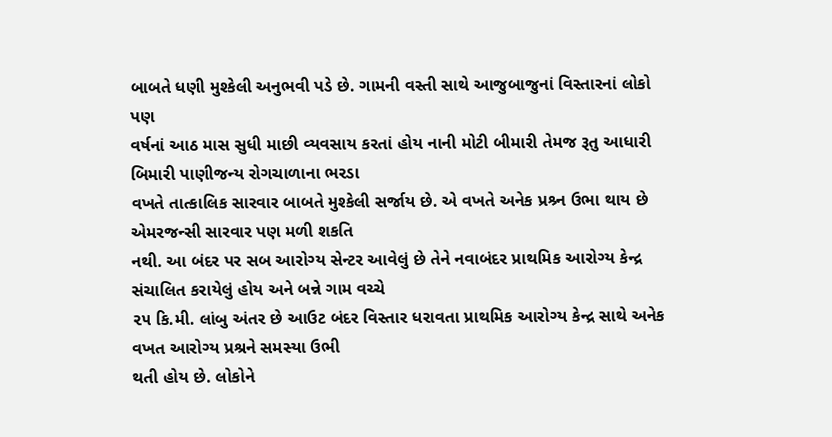બાબતે ધણી મુશ્કેલી અનુભવી પડે છે. ગામની વસ્તી સાથે આજુબાજુનાં વિસ્તારનાં લોકો પણ
વર્ષનાં આઠ માસ સુધી માછી વ્યવસાય કરતાં હોય નાની મોટી બીમારી તેમજ રૂતુ આધારી બિમારી પાણીજન્ય રોગચાળાના ભરડા
વખતે તાત્કાલિક સારવાર બાબતે મુશ્કેલી સર્જાય છે. એ વખતે અનેક પ્રશ્ર્ન ઉભા થાય છે એમરજન્સી સારવાર પણ મળી શકતિ
નથી. આ બંદર પર સબ આરોગ્ય સેન્ટર આવેલું છે તેને નવાબંદર પ્રાથમિક આરોગ્ય કેન્દ્ર સંચાલિત કરાયેલું હોય અને બન્ને ગામ વચ્ચે
૨૫ કિ.મી. લાંબુ અંતર છે આઉટ બંદર વિસ્તાર ધરાવતા પ્રાથમિક આરોગ્ય કેન્દ્ર સાથે અનેક વખત આરોગ્ય પ્રશ્રને સમસ્યા ઉભી
થતી હોય છે. લોકોને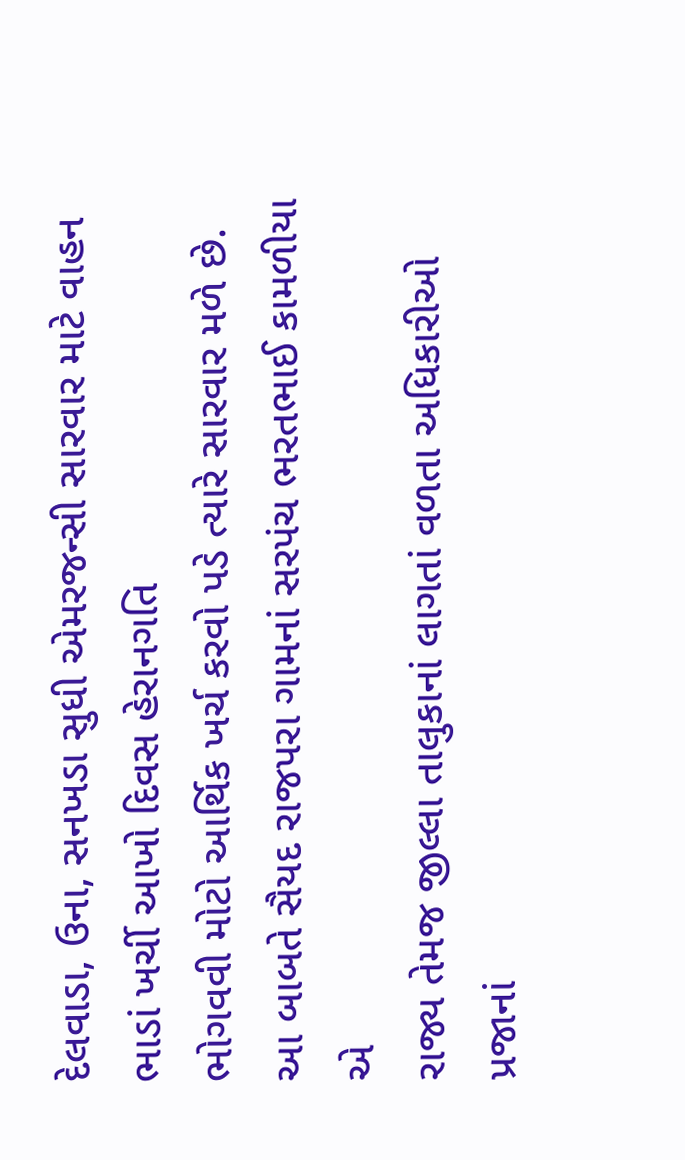દેલવાડા, ઉના, સનખડા સુધી એમરજન્સી સારવાર માટે વાહન ભાડાં ખર્ચી આખો દિવસ હેરાનગતિ
ભોગવવી મોટો આર્થિક ખર્ચ કરવો પડે ત્યારે સારવાર મળે છે. આ બાબતે સૈયદ રાજપરા ગામનાં સરપંચ ભરતભાઈ કામળીયા એ
રાજ્ય તેમજ જીલ્લા તાલુકાનાં લાગતાં વળતા અધિકારીઓ પ્રજાનાં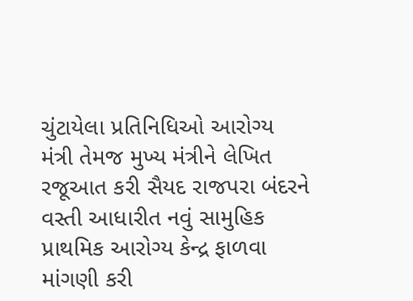ચુંટાયેલા પ્રતિનિધિઓ આરોગ્ય મંત્રી તેમજ મુખ્ય મંત્રીને લેખિત
રજૂઆત કરી સૈયદ રાજપરા બંદરને વસ્તી આધારીત નવું સામુહિક પ્રાથમિક આરોગ્ય કેન્દ્ર ફાળવા માંગણી કરી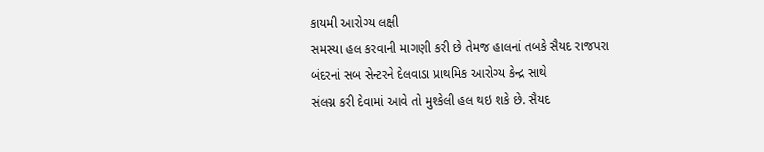કાયમી આરોગ્ય લક્ષી
સમસ્યા હલ કરવાની માગણી કરી છે તેમજ હાલનાં તબકે સૈયદ રાજપરા બંદરનાં સબ સેન્ટરને દેલવાડા પ્રાથમિક આરોગ્ય કેન્દ્ર સાથે
સંલગ્ન કરી દેવામાં આવે તો મુશ્કેલી હલ થઇ શકે છે. સૈયદ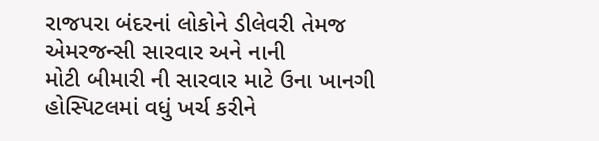રાજપરા બંદરનાં લોકોને ડીલેવરી તેમજ એમરજન્સી સારવાર અને નાની
મોટી બીમારી ની સારવાર માટે ઉના ખાનગી હોસ્પિટલમાં વધું ખર્ચ કરીને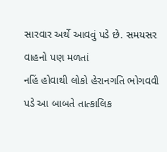સારવાર અર્થે આવવું પડે છે. સમયસર વાહનો પણ મળતાં
નહિં હોવાથી લોકો હેરાનગતિ ભોગવવી પડે આ બાબતે તાત્કાલિક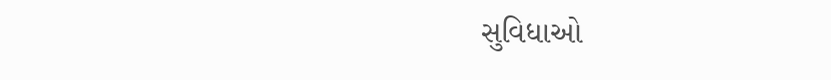સુવિધાઓ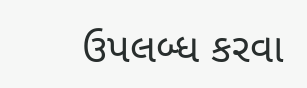ઉપલબ્ધ કરવા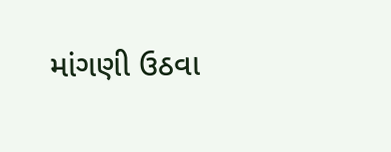માંગણી ઉઠવા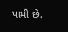પામી છે.